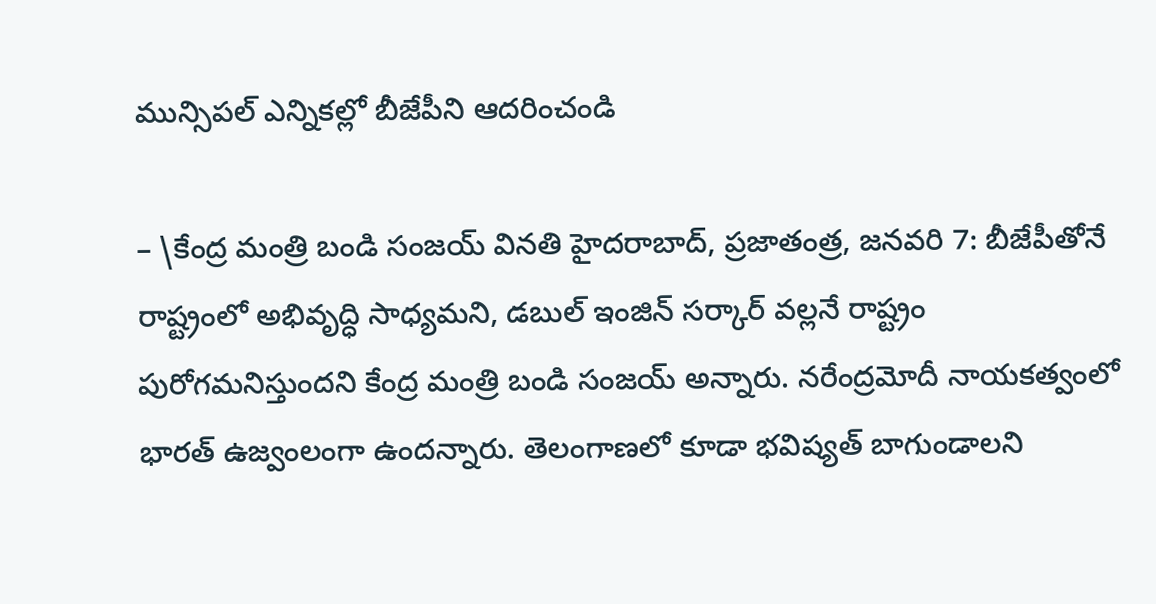మున్సిపల్ ఎన్నికల్లో బీజేపీని ఆదరించండి

– \కేంద్ర మంత్రి బండి సంజయ్ వినతి హైదరాబాద్, ప్రజాతంత్ర, జనవరి 7: బీజేపీతోనే రాష్ట్రంలో అభివృద్ధి సాధ్యమని, డబుల్ ఇంజిన్ సర్కార్ వల్లనే రాష్ట్రం పురోగమనిస్తుందని కేంద్ర మంత్రి బండి సంజయ్ అన్నారు. నరేంద్రమోదీ నాయకత్వంలో భారత్ ఉజ్వంలంగా ఉందన్నారు. తెలంగాణలో కూడా భవిష్యత్ బాగుండాలని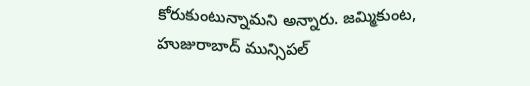కోరుకుంటున్నామని అన్నారు. జమ్మికుంట, హుజురాబాద్ మున్సిపల్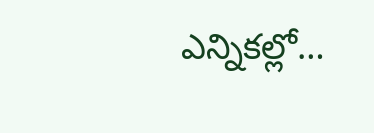ఎన్నికల్లో…